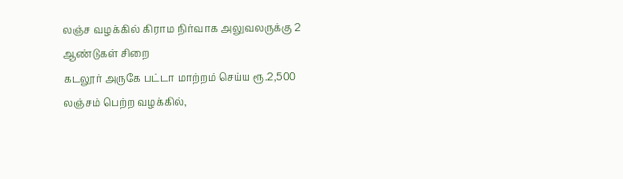லஞ்ச வழக்கில் கிராம நிர்வாக அலுவலருக்கு 2 ஆண்டுகள் சிறை
கடலூர் அருகே பட்டா மாற்றம் செய்ய ரூ.2,500 லஞ்சம் பெற்ற வழக்கில்,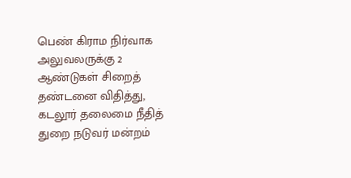பெண் கிராம நிர்வாக அலுவலருக்கு 2 ஆண்டுகள் சிறைத் தண்டனை விதித்து, கடலூர் தலைமை நீதித் துறை நடுவர் மன்றம்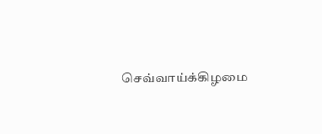செவ்வாய்க்கிழமை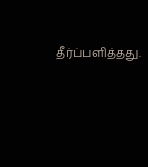தீர்ப்பளித்தது.